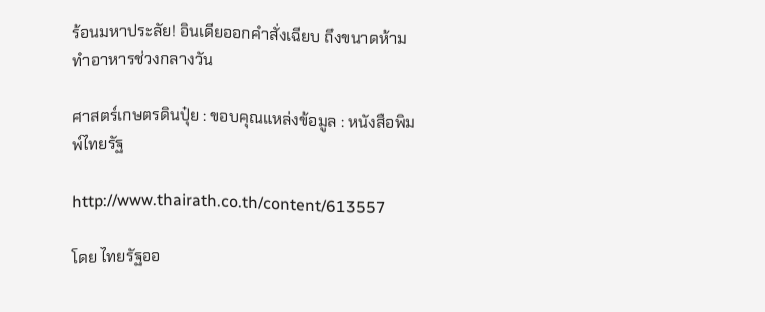ร้อนมหาประลัย! อินเดียออกคำสั่งเฉียบ ถึงขนาดห้ามทำอาหารช่วงกลางวัน

ศาสตร์เกษตรดินปุ๋ย : ขอบคุณแหล่งข้อมูล : หนังสือพิมพ์ไทยรัฐ

http://www.thairath.co.th/content/613557

โดย ไทยรัฐออ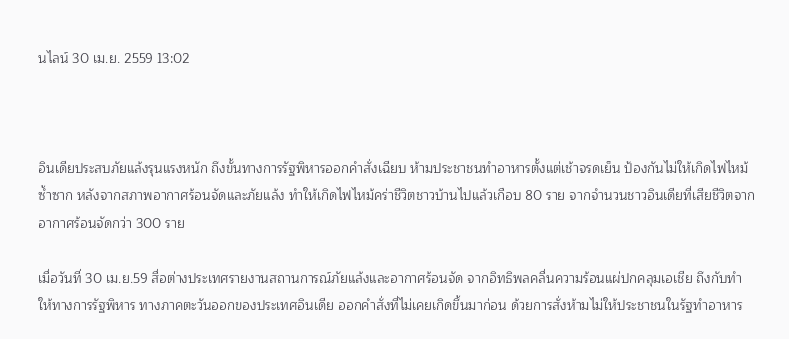นไลน์ 30 เม.ย. 2559 13:02



อินเดียประสบภัยแล้งรุนแรงหนัก ถึงขั้นทางการรัฐพิหารออกคำสั่งเฉียบ ห้ามประชาชนทำอาหารตั้งแต่เช้าจรดเย็น ป้องกันไม่ให้เกิดไฟไหม้ซ้ำซาก หลังจากสภาพอากาศร้อนจัดและภัยแล้ง ทำให้เกิดไฟไหม้คร่าชีวิตชาวบ้านไปแล้วเกือบ 80 ราย จากจำนวนชาวอินเดียที่เสียชีวิตจากอากาศร้อนจัดกว่า 300 ราย

เมื่อวันที่ 30 เม.ย.59 สื่อต่างประเทศรายงานสถานการณ์ภัยแล้งและอากาศร้อนจัด จากอิทธิพลคลื่นความร้อนแผ่ปกคลุมเอเชีย ถึงกับทำให้ทางการรัฐพิหาร ทางภาคตะวันออกของประเทศอินเดีย ออกคำสั่งที่ไม่เคยเกิดขึ้นมาก่อน ด้วยการสั่งห้ามไม่ให้ประชาชนในรัฐทำอาหาร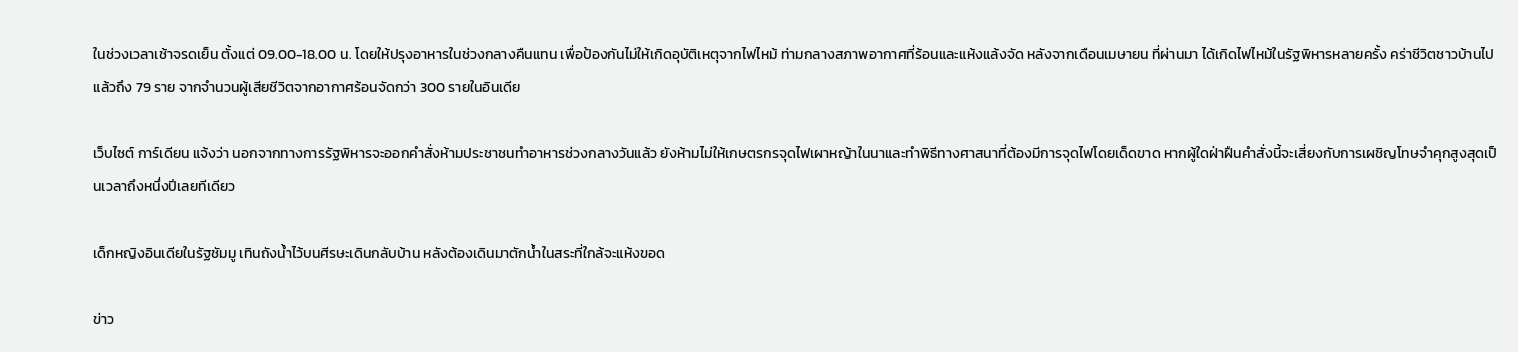ในช่วงเวลาเช้าจรดเย็น ตั้งแต่ 09.00-18.00 น. โดยให้ปรุงอาหารในช่วงกลางคืนแทน เพื่อป้องกันไม่ให้เกิดอุบัติเหตุจากไฟไหม้ ท่ามกลางสภาพอากาศที่ร้อนและแห้งแล้งจัด หลังจากเดือนเมษายน ที่ผ่านมา ได้เกิดไฟไหม้ในรัฐพิหารหลายครั้ง คร่าชีวิตชาวบ้านไปแล้วถึง 79 ราย จากจำนวนผู้เสียชีวิตจากอากาศร้อนจัดกว่า 300 รายในอินเดีย

เว็บไซต์ การ์เดียน แจ้งว่า นอกจากทางการรัฐพิหารจะออกคำสั่งห้ามประชาชนทำอาหารช่วงกลางวันแล้ว ยังห้ามไม่ให้เกษตรกรจุดไฟเผาหญ้าในนาและทำพิธีทางศาสนาที่ต้องมีการจุดไฟโดยเด็ดขาด หากผู้ใดฝ่าฝืนคำสั่งนี้จะเสี่ยงกับการเผชิญโทษจำคุกสูงสุดเป็นเวลาถึงหนึ่งปีเลยทีเดียว

เด็กหญิงอินเดียในรัฐชัมมู เทินถังน้ำไว้บนศีรษะเดินกลับบ้าน หลังต้องเดินมาตักน้ำในสระที่ใกล้จะแห้งขอด

ข่าว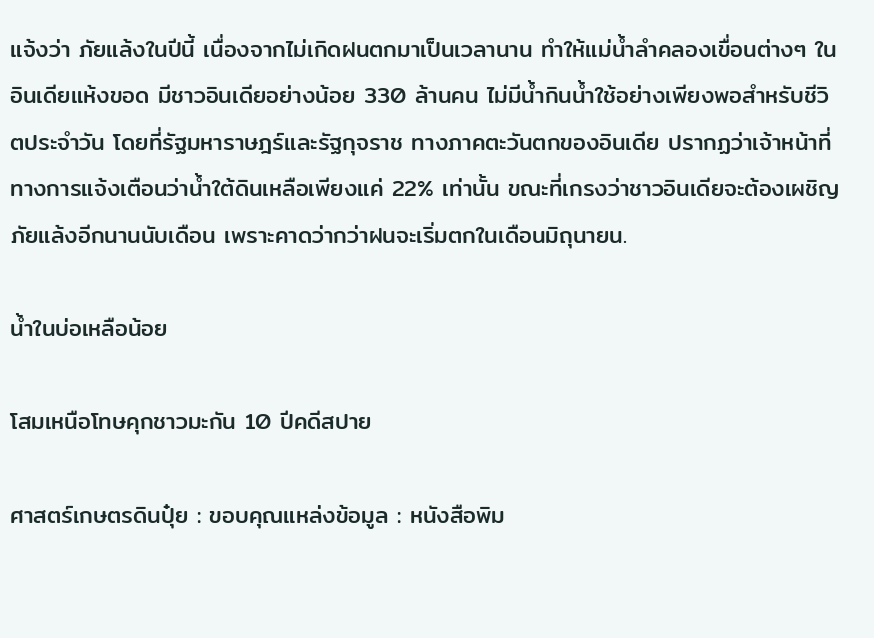แจ้งว่า ภัยแล้งในปีนี้ เนื่องจากไม่เกิดฝนตกมาเป็นเวลานาน ทำให้แม่น้ำลำคลองเขื่อนต่างๆ ในอินเดียแห้งขอด มีชาวอินเดียอย่างน้อย 330 ล้านคน ไม่มีน้ำกินน้ำใช้อย่างเพียงพอสำหรับชีวิตประจำวัน โดยที่รัฐมหาราษฎร์และรัฐกุจราช ทางภาคตะวันตกของอินเดีย ปรากฏว่าเจ้าหน้าที่ทางการแจ้งเตือนว่าน้ำใต้ดินเหลือเพียงแค่ 22% เท่านั้น ขณะที่เกรงว่าชาวอินเดียจะต้องเผชิญภัยแล้งอีกนานนับเดือน เพราะคาดว่ากว่าฝนจะเริ่มตกในเดือนมิถุนายน.

น้ำในบ่อเหลือน้อย

โสมเหนือโทษคุกชาวมะกัน 10 ปีคดีสปาย

ศาสตร์เกษตรดินปุ๋ย : ขอบคุณแหล่งข้อมูล : หนังสือพิม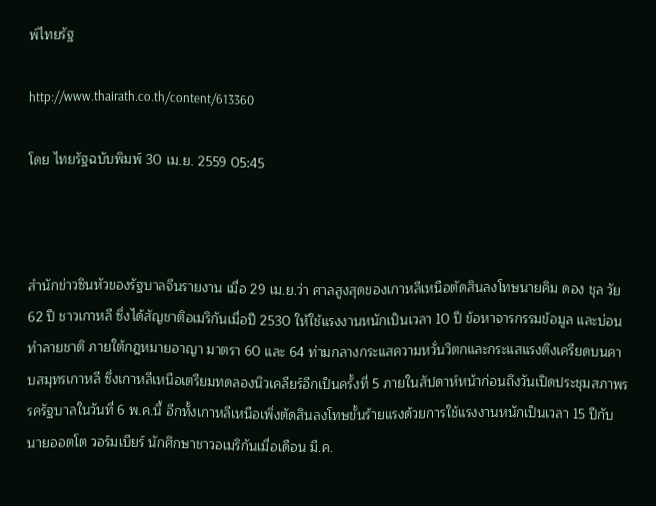พ์ไทยรัฐ

http://www.thairath.co.th/content/613360

โดย ไทยรัฐฉบับพิมพ์ 30 เม.ย. 2559 05:45



สำนักข่าวซินหัวของรัฐบาลจีนรายงาน เมื่อ 29 เม.ย.ว่า ศาลสูงสุดของเกาหลีเหนือตัดสินลงโทษนายคิม ดอง ชุล วัย 62 ปี ชาวเกาหลี ซึ่งได้สัญชาติอเมริกันเมื่อปี 2530 ให้ใช้แรงงานหนักเป็นเวลา 10 ปี ข้อหาจารกรรมข้อมูล และบ่อนทำลายชาติ ภายใต้กฎหมายอาญา มาตรา 60 และ 64 ท่ามกลางกระแสความหวั่นวิตกและกระแสแรงตึงเครียดบนคาบสมุทรเกาหลี ซึ่งเกาหลีเหนือเตรียมทดลองนิวเคลียร์อีกเป็นครั้งที่ 5 ภายในสัปดาห์หน้าก่อนถึงวันเปิดประชุมสภาพรรครัฐบาลในวันที่ 6 พ.ค.นี้ อีกทั้งเกาหลีเหนือเพิ่งตัดสินลงโทษขั้นร้ายแรงด้วยการใช้แรงงานหนักเป็นเวลา 15 ปีกับนายออตโต วอร์มเบียร์ นักศึกษาชาวอเมริกันเมื่อเดือน มี.ค.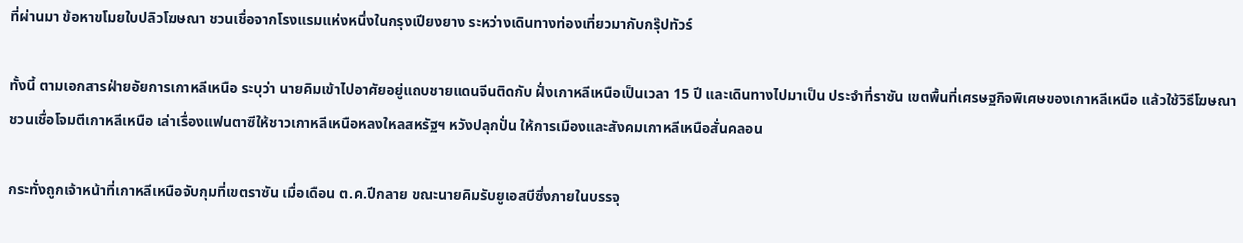ที่ผ่านมา ข้อหาขโมยใบปลิวโฆษณา ชวนเชื่อจากโรงแรมแห่งหนึ่งในกรุงเปียงยาง ระหว่างเดินทางท่องเที่ยวมากับกรุ๊ปทัวร์

ทั้งนี้ ตามเอกสารฝ่ายอัยการเกาหลีเหนือ ระบุว่า นายคิมเข้าไปอาศัยอยู่แถบชายแดนจีนติดกับ ฝั่งเกาหลีเหนือเป็นเวลา 15 ปี และเดินทางไปมาเป็น ประจำที่ราซัน เขตพื้นที่เศรษฐกิจพิเศษของเกาหลีเหนือ แล้วใช้วิธีโฆษณาชวนเชื่อโจมตีเกาหลีเหนือ เล่าเรื่องแฟนตาซีให้ชาวเกาหลีเหนือหลงใหลสหรัฐฯ หวังปลุกปั่น ให้การเมืองและสังคมเกาหลีเหนือสั่นคลอน

กระทั่งถูกเจ้าหน้าที่เกาหลีเหนือจับกุมที่เขตราซัน เมื่อเดือน ต.ค.ปีกลาย ขณะนายคิมรับยูเอสบีซึ่งภายในบรรจุ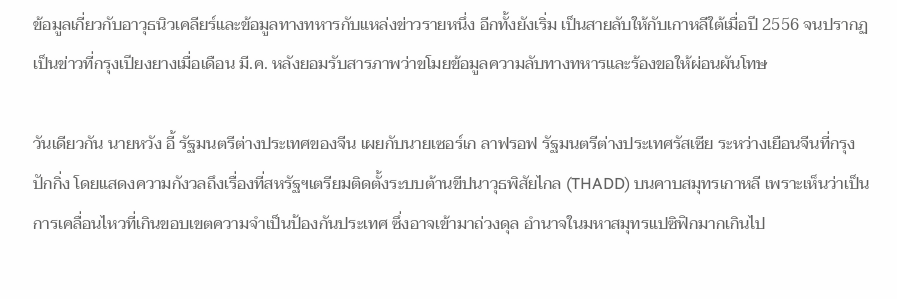ข้อมูลเกี่ยวกับอาวุธนิวเคลียร์และข้อมูลทางทหารกับแหล่งข่าวรายหนึ่ง อีกทั้งยังเริ่ม เป็นสายลับให้กับเกาหลีใต้เมื่อปี 2556 จนปรากฏเป็นข่าวที่กรุงเปียงยางเมื่อเดือน มี.ค. หลังยอมรับสารภาพว่าขโมยข้อมูลความลับทางทหารและร้องขอให้ผ่อนผันโทษ

วันเดียวกัน นายหวัง อี้ รัฐมนตรีต่างประเทศของจีน เผยกับนายเซอร์เก ลาฟรอฟ รัฐมนตรีต่างประเทศรัสเซีย ระหว่างเยือนจีนที่กรุงปักกิ่ง โดยแสดงความกังวลถึงเรื่องที่สหรัฐฯเตรียมติดตั้งระบบต้านขีปนาวุธพิสัยไกล (THADD) บนคาบสมุทรเกาหลี เพราะเห็นว่าเป็นการเคลื่อนไหวที่เกินขอบเขตความจำเป็นป้องกันประเทศ ซึ่งอาจเข้ามาถ่วงดุล อำนาจในมหาสมุทรแปซิฟิกมากเกินไป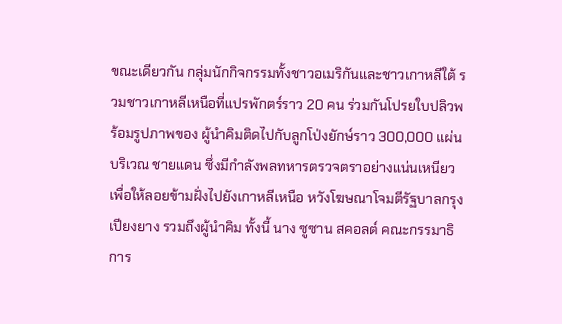ขณะเดียวกัน กลุ่มนักกิจกรรมทั้งชาวอเมริกันและชาวเกาหลีใต้ รวมชาวเกาหลีเหนือที่แปรพักตร์ราว 20 คน ร่วมกันโปรยใบปลิวพร้อมรูปภาพของ ผู้นำคิมติดไปกับลูกโป่งยักษ์ราว 300,000 แผ่น บริเวณ ชายแดน ซึ่งมีกำลังพลทหารตรวจตราอย่างแน่นเหนียว เพื่อให้ลอยข้ามฝั่งไปยังเกาหลีเหนือ หวังโฆษณาโจมตีรัฐบาลกรุงเปียงยาง รวมถึงผู้นำคิม ทั้งนี้ นาง ซูซาน สคอลต์ คณะกรรมาธิการ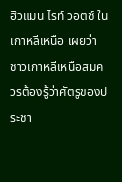ฮิวแมน ไรท์ วอตช์ ในเกาหลีเหนือ เผยว่า ชาวเกาหลีเหนือสมควรต้องรู้ว่าศัตรูของประชา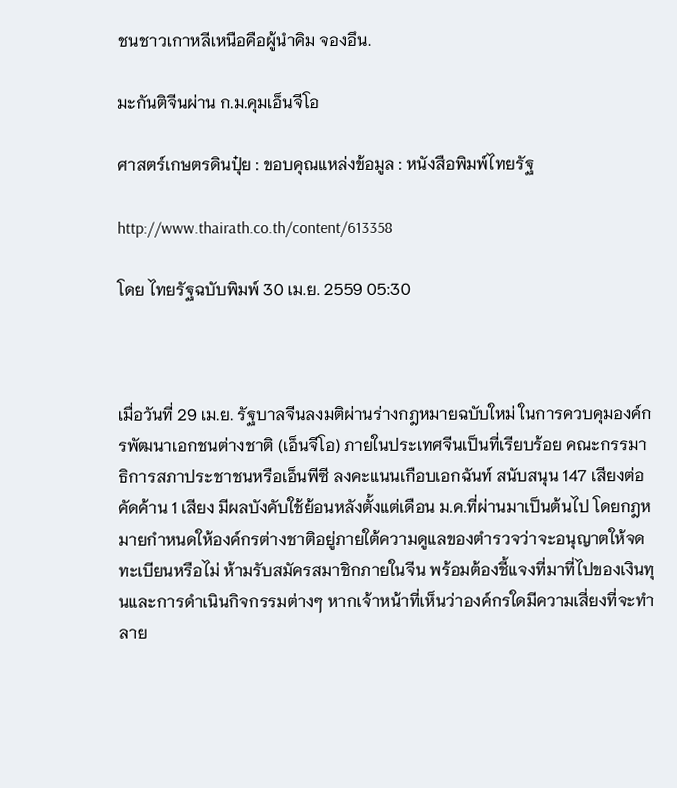ชนชาวเกาหลีเหนือคือผู้นำคิม จองอึน.

มะกันติจีนผ่าน ก.ม.คุมเอ็นจีโอ

ศาสตร์เกษตรดินปุ๋ย : ขอบคุณแหล่งข้อมูล : หนังสือพิมพ์ไทยรัฐ

http://www.thairath.co.th/content/613358

โดย ไทยรัฐฉบับพิมพ์ 30 เม.ย. 2559 05:30



เมื่อวันที่ 29 เม.ย. รัฐบาลจีนลงมติผ่านร่างกฎหมายฉบับใหม่ ในการควบคุมองค์กรพัฒนาเอกชนต่างชาติ (เอ็นจีโอ) ภายในประเทศจีนเป็นที่เรียบร้อย คณะกรรมาธิการสภาประชาชนหรือเอ็นพีซี ลงคะแนนเกือบเอกฉันท์ สนับสนุน 147 เสียงต่อคัดค้าน 1 เสียง มีผลบังคับใช้ย้อนหลังตั้งแต่เดือน ม.ค.ที่ผ่านมาเป็นต้นไป โดยกฎหมายกำหนดให้องค์กรต่างชาติอยู่ภายใต้ความดูแลของตำรวจว่าจะอนุญาตให้จดทะเบียนหรือไม่ ห้ามรับสมัครสมาชิกภายในจีน พร้อมต้องชี้แจงที่มาที่ไปของเงินทุนและการดำเนินกิจกรรมต่างๆ หากเจ้าหน้าที่เห็นว่าองค์กรใดมีความเสี่ยงที่จะทำลาย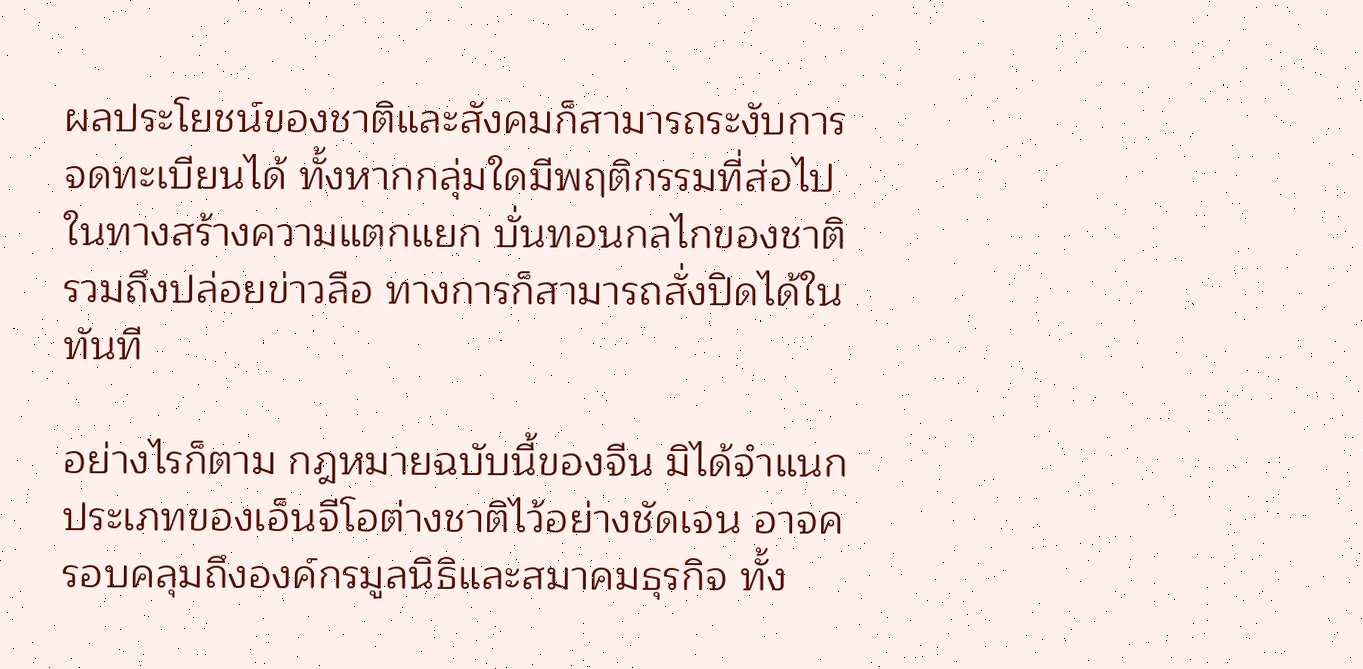ผลประโยชน์ของชาติและสังคมก็สามารถระงับการจดทะเบียนได้ ทั้งหากกลุ่มใดมีพฤติกรรมที่ส่อไปในทางสร้างความแตกแยก บั่นทอนกลไกของชาติ รวมถึงปล่อยข่าวลือ ทางการก็สามารถสั่งปิดได้ในทันที

อย่างไรก็ตาม กฎหมายฉบับนี้ของจีน มิได้จำแนกประเภทของเอ็นจีโอต่างชาติไว้อย่างชัดเจน อาจครอบคลุมถึงองค์กรมูลนิธิและสมาคมธุรกิจ ทั้ง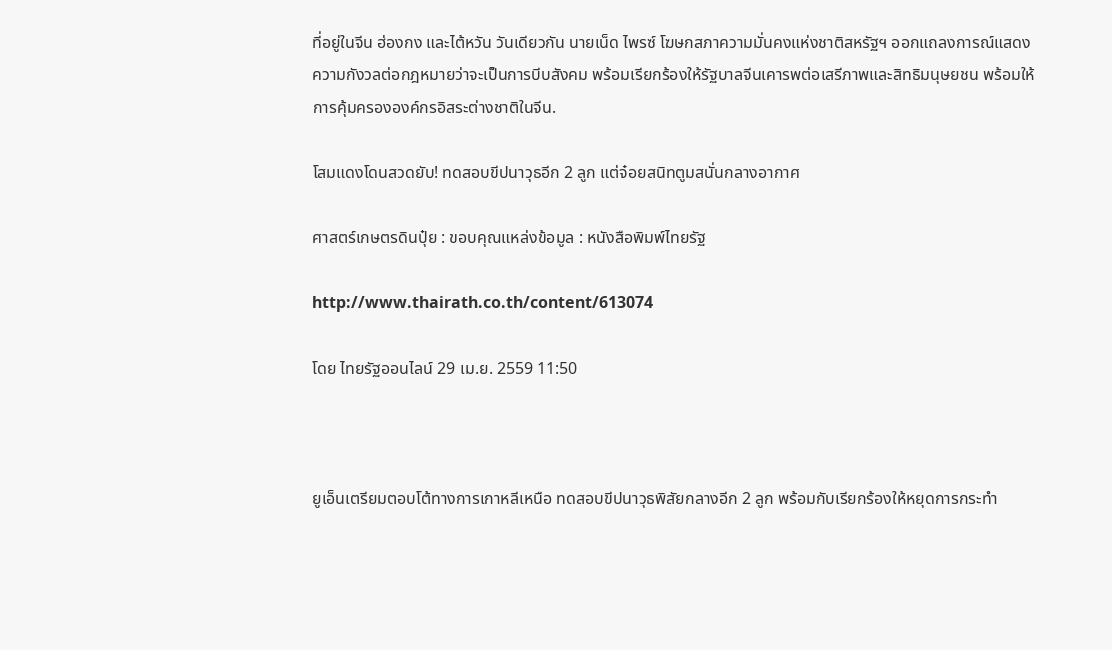ที่อยู่ในจีน ฮ่องกง และไต้หวัน วันเดียวกัน นายเน็ด ไพรซ์ โฆษกสภาความมั่นคงแห่งชาติสหรัฐฯ ออกแถลงการณ์แสดงความกังวลต่อกฎหมายว่าจะเป็นการบีบสังคม พร้อมเรียกร้องให้รัฐบาลจีนเคารพต่อเสรีภาพและสิทธิมนุษยชน พร้อมให้การคุ้มครององค์กรอิสระต่างชาติในจีน.

โสมแดงโดนสวดยับ! ทดสอบขีปนาวุธอีก 2 ลูก แต่จ๋อยสนิทตูมสนั่นกลางอากาศ

ศาสตร์เกษตรดินปุ๋ย : ขอบคุณแหล่งข้อมูล : หนังสือพิมพ์ไทยรัฐ

http://www.thairath.co.th/content/613074

โดย ไทยรัฐออนไลน์ 29 เม.ย. 2559 11:50



ยูเอ็นเตรียมตอบโต้ทางการเกาหลีเหนือ ทดสอบขีปนาวุธพิสัยกลางอีก 2 ลูก พร้อมกับเรียกร้องให้หยุดการกระทำ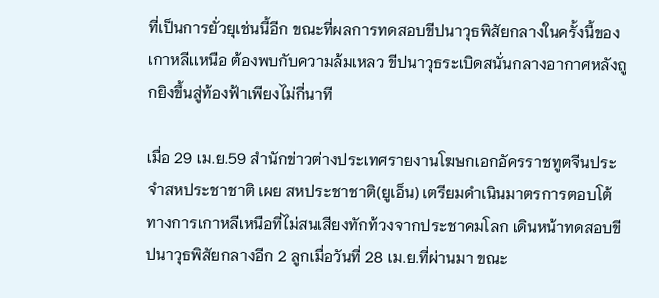ที่เป็นการยั่วยุเช่นนี้อีก ขณะที่ผลการทดสอบขีปนาวุธพิสัยกลางในครั้งนี้ของเกาหลีเเหนือ ต้องพบกับความล้มเหลว ขีปนาวุธระเบิดสนั่นกลางอากาศหลังถูกยิงขึ้นสู่ท้องฟ้าเพียงไม่กี่นาที

เมื่อ 29 เม.ย.59 สำนักข่าวต่างประเทศรายงานโฆษกเอกอัครราชทูตจีนประจำสหประชาชาติ เผย สหประชาชาติ(ยูเอ็น) เตรียมดำเนินมาตรการตอบโต้ทางการเกาหลีเหนือที่ไม่สนเสียงทักท้วงจากประชาคมโลก เดินหน้าทดสอบขีปนาวุธพิสัยกลางอีก 2 ลูกเมื่อวันที่ 28 เม.ย.ที่ผ่านมา ขณะ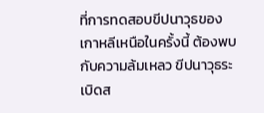ที่การทดสอบขีปนาวุธของเกาหลีเหนือในครั้งนี้ ต้องพบกับความล้มเหลว ขีปนาวุธระเบิดส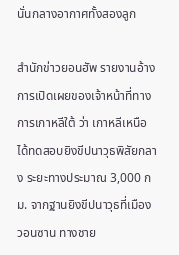นั่นกลางอากาศทั้งสองลูก

สำนักข่าวยอนฮัพ รายงานอ้างการเปิดเผยของเจ้าหน้าที่ทางการเกาหลีใต้ ว่า เกาหลีเหนือได้ทดสอบยิงขีปนาวุธพิสัยกลาง ระยะทางประมาณ 3,000 กม. จากฐานยิงขีปนาวุธที่เมืองวอนซาน ทางชาย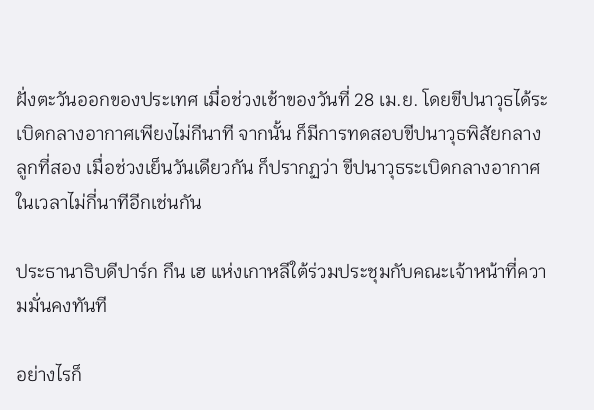ฝั่งตะวันออกของประเทศ เมื่อช่วงเช้าของวันที่ 28 เม.ย. โดยขีปนาวุธได้ระเบิดกลางอากาศเพียงไม่กีนาที จากนั้น ก็มีการทดสอบขีปนาวุธพิสัยกลางลูกที่สอง เมื่อช่วงเย็นวันเดียวกัน ก็ปรากฏว่า ขีปนาวุธระเบิดกลางอากาศในเวลาไม่กี่นาทีอีกเช่นกัน

ประธานาธิบดีปาร์ก กึน เฮ แห่งเกาหลีใต้ร่วมประชุมกับคณะเจ้าหน้าที่ความมั่นคงทันที

อย่างไรก็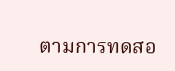ตามการทดสอ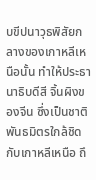บขีปนาวุธพิสัยกลางของเกาหลีเหนือนั้น ทำให้ประธานาธิบดีสี จิ้นผิงของจีน ซึ่งเป็นชาติพันธมิตรใกล้ชิดกับเกาหลีเหนือ ถึ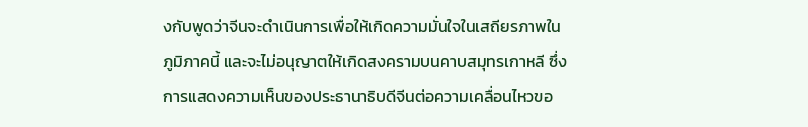งกับพูดว่าจีนจะดำเนินการเพื่อให้เกิดความมั่นใจในเสถียรภาพในภูมิภาคนี้ และจะไม่อนุญาตให้เกิดสงครามบนคาบสมุทรเกาหลี ซึ่งการแสดงความเห็นของประธานาธิบดีจีนต่อความเคลื่อนไหวขอ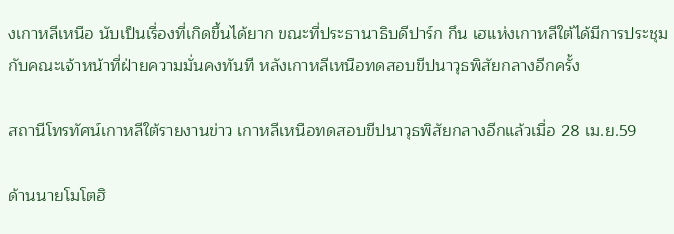งเกาหลีเหนือ นับเป็นเรื่องที่เกิดขึ้นได้ยาก ขณะที่ประธานาธิบดีปาร์ก กึน เฮแห่งเกาหลีใต้ได้มีการประชุมกับคณะเจ้าหน้าที่ฝ่ายความมั่นคงทันที หลังเกาหลีเหนือทดสอบขีปนาวุธพิสัยกลางอีกครั้ง

สถานีโทรทัศน์เกาหลีใต้รายงานข่าว เกาหลีเหนือทดสอบขีปนาวุธพิสัยกลางอีกแล้วเมื่อ 28 เม.ย.59

ด้านนายโมโตฮิ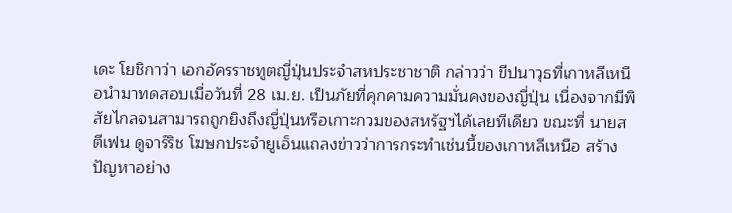เดะ โยชิกาว่า เอกอัครราชทูตญี่ปุ่นประจำสหประชาชาติ กล่าวว่า ขีปนาวุธที่เกาหลีเหนือนำมาทดสอบเมื่อวันที่ 28 เม.ย. เป็นภัยที่คุกคามความมั่นคงของญี่ปุ่น เนื่องจากมีพิสัยไกลจนสามารถถูกยิงถึงญี่ปุ่นหรือเกาะกวมของสหรัฐฯได้เลยทีเดียว ขณะที่ นายสตีเฟน ดูจาร์ริช โฆษกประจำยูเอ็นแถลงข่าวว่าการกระทำเช่นนี้ของเกาหลีเหนือ สร้างปัญหาอย่าง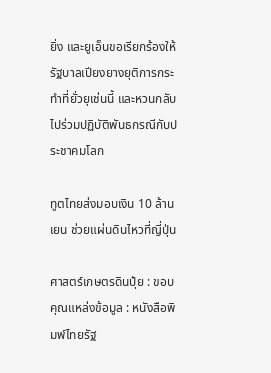ยิ่ง และยูเอ็นขอเรียกร้องให้รัฐบาลเปียงยางยุติการกระทำที่ยั่วยุเช่นนี้ และหวนกลับไปร่วมปฏิบัติพันธกรณีกับประชาคมโลก

ทูตไทยส่งมอบเงิน 10 ล้านเยน ช่วยแผ่นดินไหวที่ญี่ปุ่น

ศาสตร์เกษตรดินปุ๋ย : ขอบคุณแหล่งข้อมูล : หนังสือพิมพ์ไทยรัฐ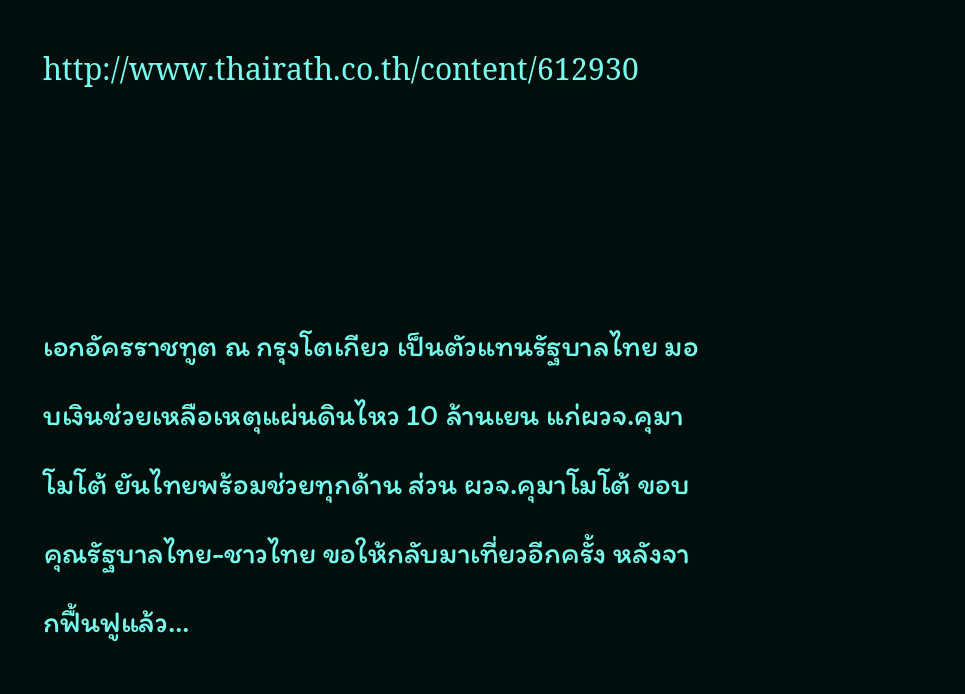http://www.thairath.co.th/content/612930



เอกอัครราชทูต ณ กรุงโตเกียว เป็นตัวแทนรัฐบาลไทย มอบเงินช่วยเหลือเหตุแผ่นดินไหว 10 ล้านเยน แก่ผวจ.คุมาโมโต้ ยันไทยพร้อมช่วยทุกด้าน ส่วน ผวจ.คุมาโมโต้ ขอบคุณรัฐบาลไทย-ชาวไทย ขอให้กลับมาเที่ยวอีกครั้ง หลังจากฟื้นฟูแล้ว…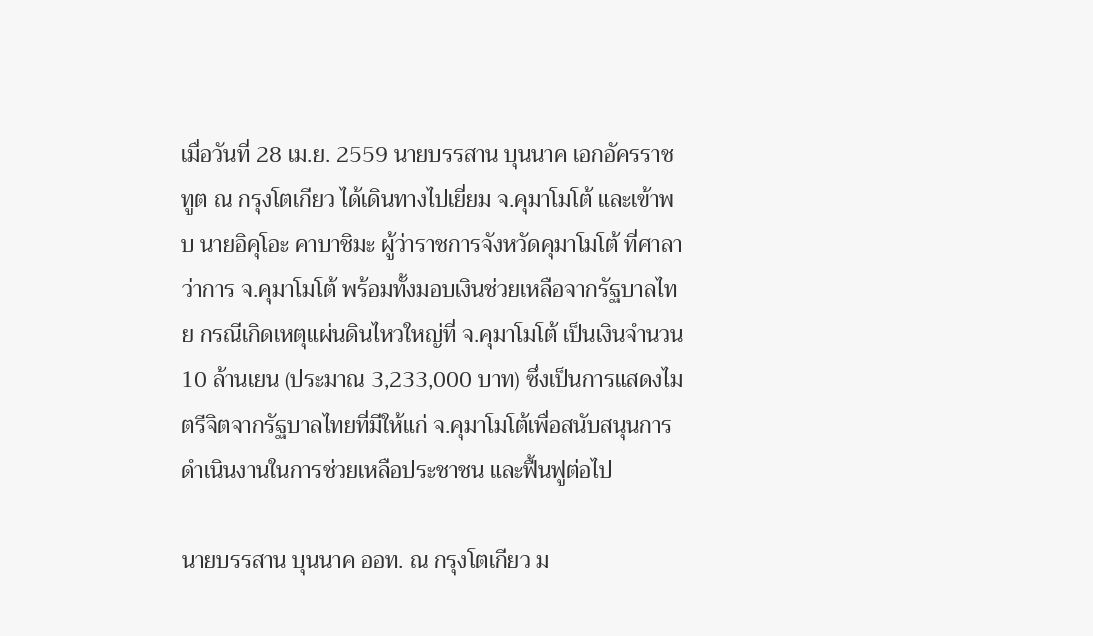เมื่อวันที่ 28 เม.ย. 2559 นายบรรสาน บุนนาค เอกอัครราชทูต ณ กรุงโตเกียว ได้เดินทางไปเยี่ยม จ.คุมาโมโต้ และเข้าพบ นายอิคุโอะ คาบาชิมะ ผู้ว่าราชการจังหวัดคุมาโมโต้ ที่ศาลาว่าการ จ.คุมาโมโต้ พร้อมทั้งมอบเงินช่วยเหลือจากรัฐบาลไทย กรณีเกิดเหตุแผ่นดินไหวใหญ่ที่ จ.คุมาโมโต้ เป็นเงินจำนวน 10 ล้านเยน (ประมาณ 3,233,000 บาท) ซึ่งเป็นการแสดงไมตรีจิตจากรัฐบาลไทยที่มีให้แก่ จ.คุมาโมโต้เพื่อสนับสนุนการดำเนินงานในการช่วยเหลือประชาชน และฟื้นฟูต่อไป

นายบรรสาน บุนนาค ออท. ณ กรุงโตเกียว ม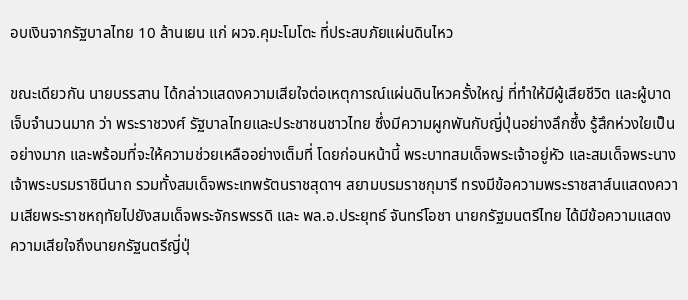อบเงินจากรัฐบาลไทย 10 ล้านเยน แก่ ผวจ.คุมะโมโตะ ที่ประสบภัยแผ่นดินไหว

ขณะเดียวกัน นายบรรสาน ได้กล่าวแสดงความเสียใจต่อเหตุการณ์แผ่นดินไหวครั้งใหญ่ ที่ทำให้มีผู้เสียชีวิต และผู้บาดเจ็บจำนวนมาก ว่า พระราชวงศ์ รัฐบาลไทยและประชาชนชาวไทย ซึ่งมีความผูกพันกับญี่ปุ่นอย่างลึกซึ้ง รู้สึกห่วงใยเป็นอย่างมาก และพร้อมที่จะให้ความช่วยเหลืออย่างเต็มที่ โดยก่อนหน้านี้ พระบาทสมเด็จพระเจ้าอยู่หัว และสมเด็จพระนางเจ้าพระบรมราชินีนาถ รวมทั้งสมเด็จพระเทพรัตนราชสุดาฯ สยามบรมราชกุมารี ทรงมีข้อความพระราชสาส์นแสดงความเสียพระราชหฤทัยไปยังสมเด็จพระจักรพรรดิ และ พล.อ.ประยุทธ์ จันทร์โอชา นายกรัฐมนตรีไทย ได้มีข้อความแสดงความเสียใจถึงนายกรัฐนตรีญี่ปุ่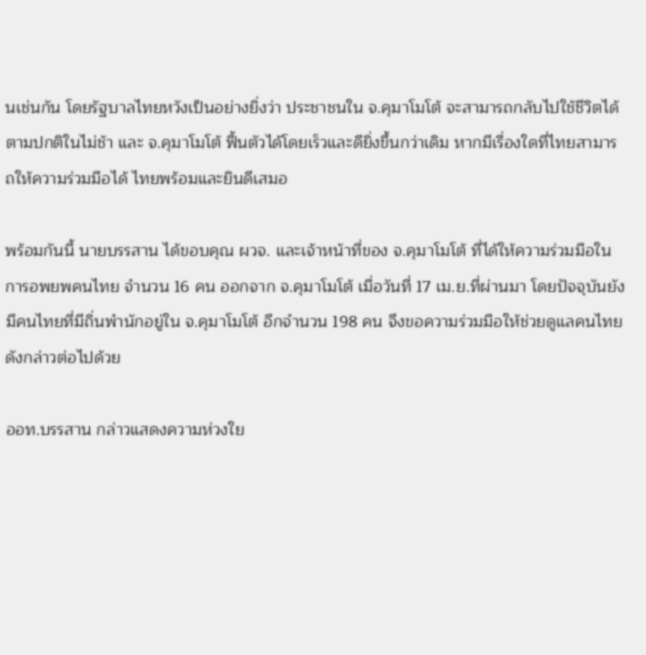นเช่นกัน โดยรัฐบาลไทยหวังเป็นอย่างยิ่งว่า ประชาชนใน จ.คุมาโมโต้ จะสามารถกลับไปใช้ชีวิตได้ตามปกติในไม่ช้า และ จ.คุมาโมโต้ ฟื้นตัวได้โดยเร็วและดียิ่งขึ้นกว่าเดิม หากมีเรื่องใดที่ไทยสามารถให้ความร่วมมือได้ ไทยพร้อมและยินดีเสมอ

พร้อมกันนี้ นายบรรสาน ได้ขอบคุณ ผวจ. และเจ้าหน้าที่ของ จ.คุมาโมโต้ ที่ได้ให้ความร่วมมือในการอพยพคนไทย จำนวน 16 คน ออกจาก จ.คุมาโมโต้ เมื่อวันที่ 17 เม.ย.ที่ผ่านมา โดยปัจจุบันยังมีคนไทยที่มีถิ่นพำนักอยู่ใน จ.คุมาโมโต้ อีกจำนวน 198 คน จึงขอความร่วมมือให้ช่วยดูแลคนไทยดังกล่าวต่อไปด้วย

ออท.บรรสาน กล่าวแสดงความห่วงใย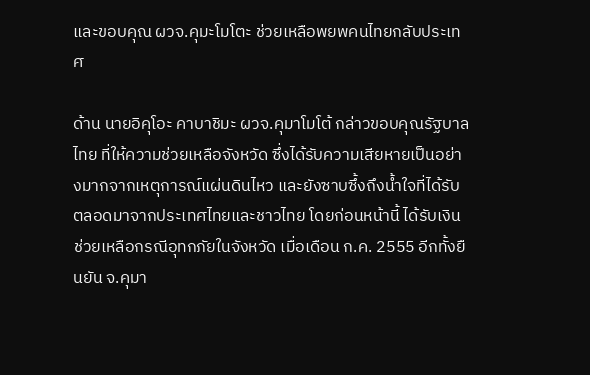และขอบคุณ ผวจ.คุมะโมโตะ ช่วยเหลือพยพคนไทยกลับประเทศ

ด้าน นายอิคุโอะ คาบาชิมะ ผวจ.คุมาโมโต้ กล่าวขอบคุณรัฐบาลไทย ที่ให้ความช่วยเหลือจังหวัด ซึ่งได้รับความเสียหายเป็นอย่างมากจากเหตุการณ์แผ่นดินไหว และยังซาบซึ้งถึงน้ำใจที่ได้รับตลอดมาจากประเทศไทยและชาวไทย โดยก่อนหน้านี้ ได้รับเงินช่วยเหลือกรณีอุทกภัยในจังหวัด เมื่อเดือน ก.ค. 2555 อีกทั้งยืนยัน จ.คุมา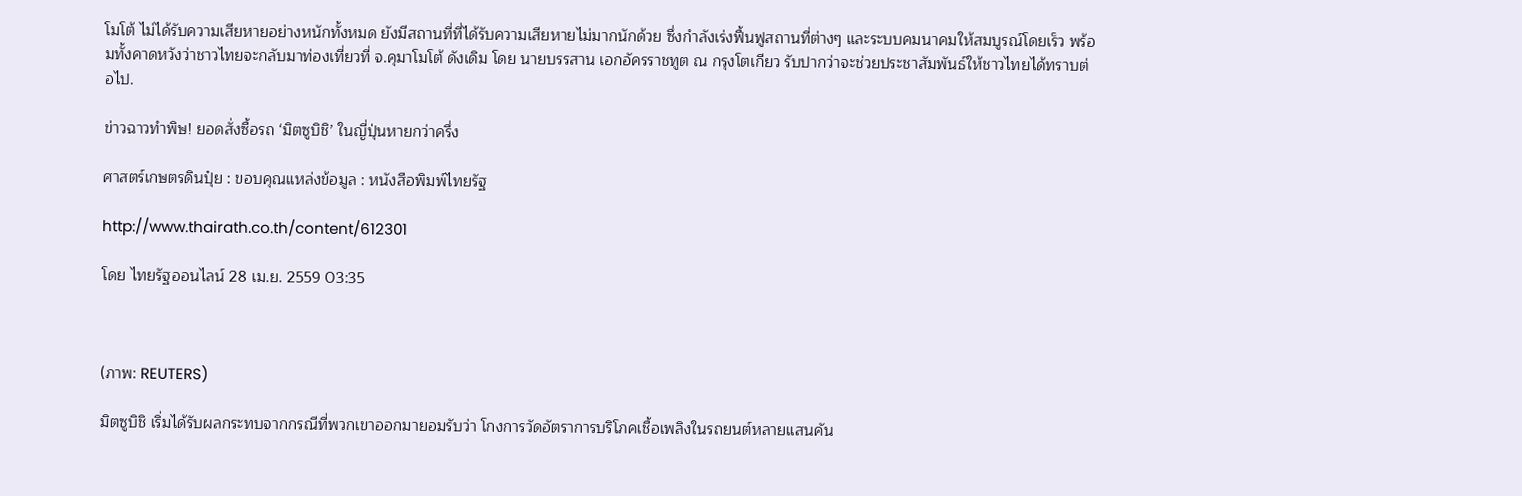โมโต้ ไม่ได้รับความเสียหายอย่างหนักทั้งหมด ยังมีสถานที่ที่ได้รับความเสียหายไม่มากนักด้วย ซึ่งกำลังเร่งฟื้นฟูสถานที่ต่างๆ และระบบคมนาคมให้สมบูรณ์โดยเร็ว พร้อมทั้งคาดหวังว่าชาวไทยจะกลับมาท่องเที่ยวที่ จ.คุมาโมโต้ ดังเดิม โดย นายบรรสาน เอกอัครราชทูต ณ กรุงโตเกียว รับปากว่าจะช่วยประชาสัมพันธ์ให้ชาวไทยได้ทราบต่อไป.

ข่าวฉาวทำพิษ! ยอดสั่งซื้อรถ ‘มิตซูบิชิ’ ในญี่ปุ่นหายกว่าครึ่ง

ศาสตร์เกษตรดินปุ๋ย : ขอบคุณแหล่งข้อมูล : หนังสือพิมพ์ไทยรัฐ

http://www.thairath.co.th/content/612301

โดย ไทยรัฐออนไลน์ 28 เม.ย. 2559 03:35



(ภาพ: REUTERS)

มิตซูบิชิ เริ่มได้รับผลกระทบจากกรณีที่พวกเขาออกมายอมรับว่า โกงการวัดอัตราการบริโภคเชื้อเพลิงในรถยนต์หลายแสนคัน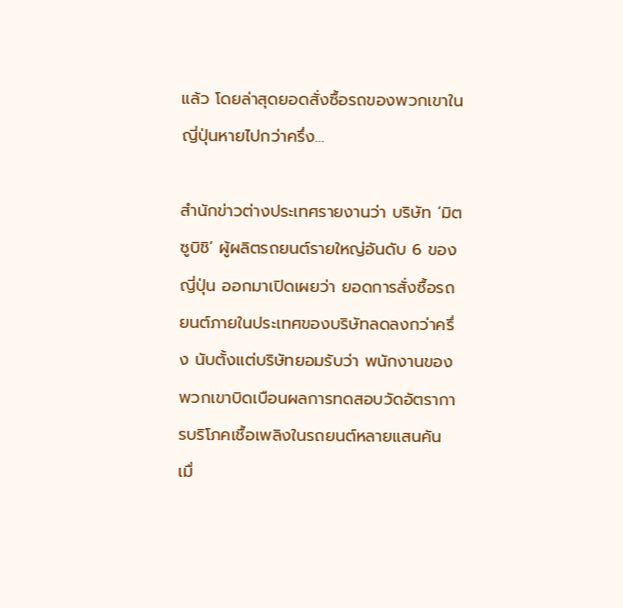แล้ว โดยล่าสุดยอดสั่งซื้อรถของพวกเขาในญี่ปุ่นหายไปกว่าครึ่ง…

สำนักข่าวต่างประเทศรายงานว่า บริษัท ‘มิตซูบิชิ’ ผู้ผลิตรถยนต์รายใหญ่อันดับ 6 ของญี่ปุ่น ออกมาเปิดเผยว่า ยอดการสั่งซื้อรถยนต์ภายในประเทศของบริษัทลดลงกว่าครึ่ง นับตั้งแต่บริษัทยอมรับว่า พนักงานของพวกเขาบิดเบือนผลการทดสอบวัดอัตราการบริโภคเชื้อเพลิงในรถยนต์หลายแสนคัน เมื่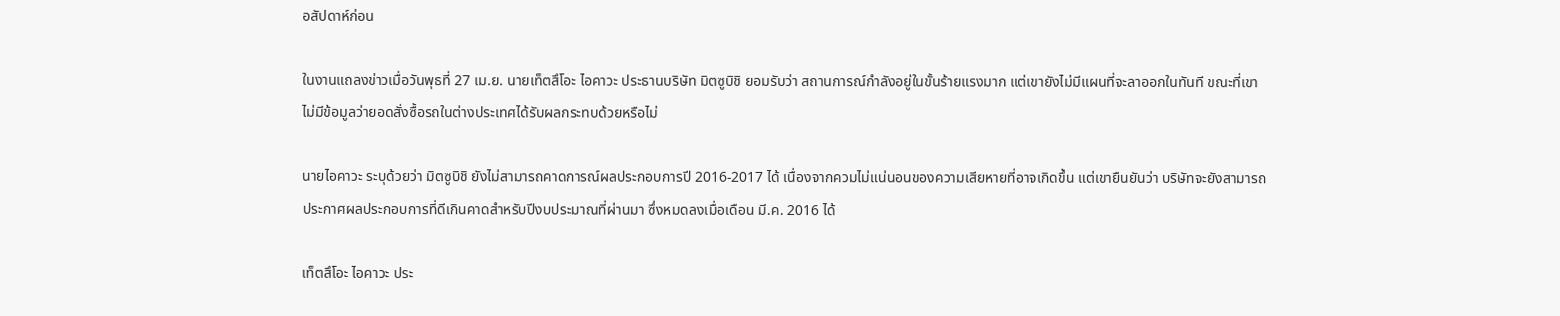อสัปดาห์ก่อน

ในงานแถลงข่าวเมื่อวันพุธที่ 27 เม.ย. นายเท็ตสึโอะ ไอคาวะ ประธานบริษัท มิตซูบิชิ ยอมรับว่า สถานการณ์กำลังอยู่ในขั้นร้ายแรงมาก แต่เขายังไม่มีแผนที่จะลาออกในทันที ขณะที่เขาไม่มีข้อมูลว่ายอดสั่งซื้อรถในต่างประเทศได้รับผลกระทบด้วยหรือไม่

นายไอคาวะ ระบุด้วยว่า มิตซูบิชิ ยังไม่สามารถคาดการณ์ผลประกอบการปี 2016-2017 ได้ เนื่องจากควมไม่แน่นอนของความเสียหายที่อาจเกิดขึ้น แต่เขายืนยันว่า บริษัทจะยังสามารถประกาศผลประกอบการที่ดีเกินคาดสำหรับปีงบประมาณที่ผ่านมา ซึ่งหมดลงเมื่อเดือน มี.ค. 2016 ได้

เท็ตสึโอะ ไอคาวะ ประ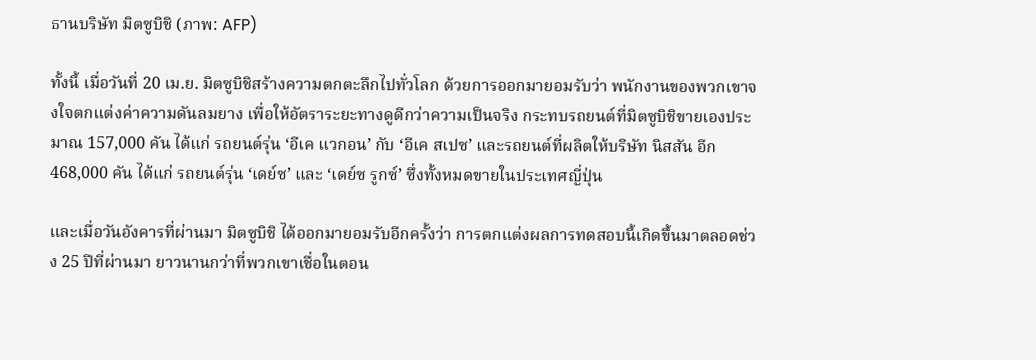ธานบริษัท มิตซูบิชิ (ภาพ: AFP)

ทั้งนี้ เมื่อวันที่ 20 เม.ย. มิตซูบิชิสร้างความตกตะลึกไปทั่วโลก ด้วยการออกมายอมรับว่า พนักงานของพวกเขาจงใจตกแต่งค่าความดันลมยาง เพื่อให้อัตราระยะทางดูดีกว่าความเป็นจริง กระทบรถยนต์ที่มิตซูบิชิขายเองประมาณ 157,000 คัน ได้แก่ รถยนต์รุ่น ‘อีเค แวกอน’ กับ ‘อีเค สเปซ’ และรถยนต์ที่ผลิตให้บริษัท นิสสัน อีก 468,000 คัน ได้แก่ รถยนต์รุ่น ‘เดย์ซ’ และ ‘เดย์ซ รูกซ์’ ซึ่งทั้งหมดขายในประเทศญี่ปุ่น

และเมื่อวันอังคารที่ผ่านมา มิตซูบิชิ ได้ออกมายอมรับอีกครั้งว่า การตกแต่งผลการทดสอบนี้เกิดขึ้นมาตลอดช่วง 25 ปีที่ผ่านมา ยาวนานกว่าที่พวกเขาเชื่อในตอน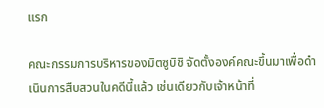แรก

คณะกรรมการบริหารของมิตซูบิชิ จัดตั้งองค์คณะขึ้นมาเพื่อดำเนินการสืบสวนในคดีนี้แล้ว เช่นเดียวกับเจ้าหน้าที่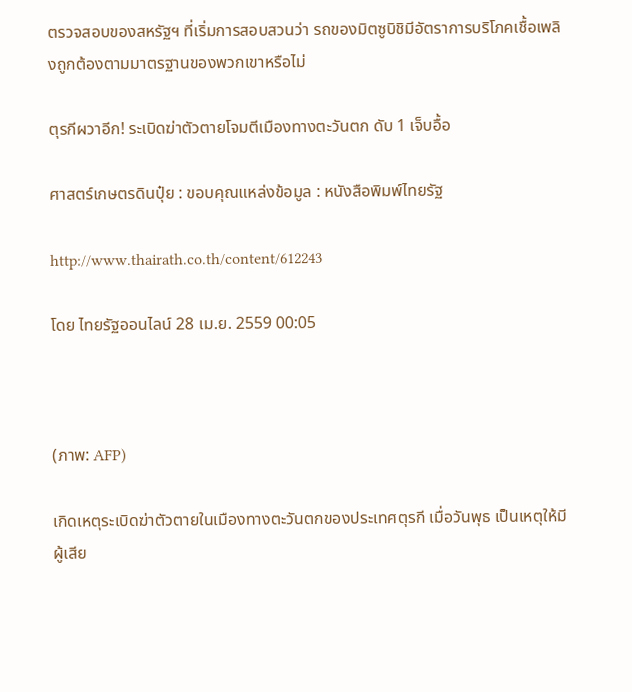ตรวจสอบของสหรัฐฯ ที่เริ่มการสอบสวนว่า รถของมิตซูบิชิมีอัตราการบริโภคเชื้อเพลิงถูกต้องตามมาตรฐานของพวกเขาหรือไม่

ตุรกีผวาอีก! ระเบิดฆ่าตัวตายโจมตีเมืองทางตะวันตก ดับ 1 เจ็บอื้อ

ศาสตร์เกษตรดินปุ๋ย : ขอบคุณแหล่งข้อมูล : หนังสือพิมพ์ไทยรัฐ

http://www.thairath.co.th/content/612243

โดย ไทยรัฐออนไลน์ 28 เม.ย. 2559 00:05



(ภาพ: AFP)

เกิดเหตุระเบิดฆ่าตัวตายในเมืองทางตะวันตกของประเทศตุรกี เมื่อวันพุธ เป็นเหตุให้มีผู้เสีย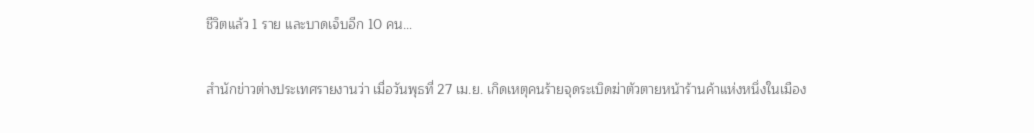ชีวิตแล้ว 1 ราย และบาดเจ็บอีก 10 คน…

สำนักข่าวต่างประเทศรายงานว่า เมื่อวันพุธที่ 27 เม.ย. เกิดเหตุคนร้ายจุดระเบิดฆ่าตัวตายหน้าร้านค้าแห่งหนึ่งในเมือง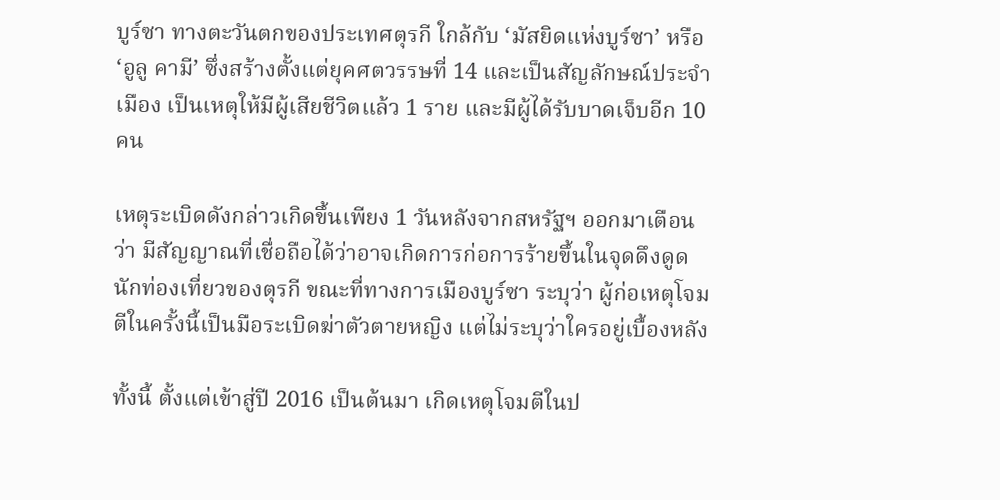บูร์ซา ทางตะวันตกของประเทศตุรกี ใกล้กับ ‘มัสยิดแห่งบูร์ซา’ หรือ ‘อูลู คามี’ ซึ่งสร้างตั้งแต่ยุคศตวรรษที่ 14 และเป็นสัญลักษณ์ประจำเมือง เป็นเหตุให้มีผู้เสียชีวิตแล้ว 1 ราย และมีผู้ได้รับบาดเจ็บอีก 10 คน

เหตุระเบิดดังกล่าวเกิดขึ้นเพียง 1 วันหลังจากสหรัฐฯ ออกมาเตือนว่า มีสัญญาณที่เชื่อถือได้ว่าอาจเกิดการก่อการร้ายขึ้นในจุดดึงดูดนักท่องเที่ยวของตุรกี ขณะที่ทางการเมืองบูร์ซา ระบุว่า ผู้ก่อเหตุโจมตีในครั้งนี้เป็นมือระเบิดฆ่าตัวตายหญิง แต่ไม่ระบุว่าใครอยู่เบื้องหลัง

ทั้งนี้ ตั้งแต่เข้าสู่ปี 2016 เป็นต้นมา เกิดเหตุโจมตีในป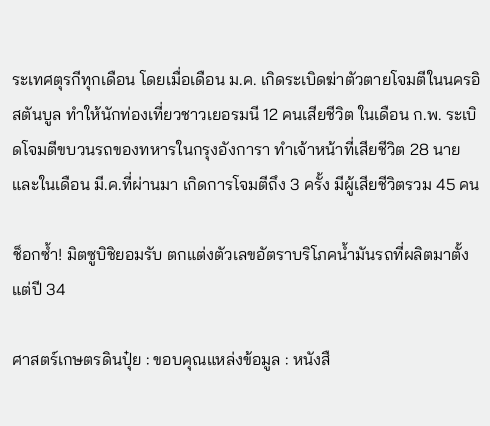ระเทศตุรกีทุกเดือน โดยเมื่อเดือน ม.ค. เกิดระเบิดฆ่าตัวตายโจมตีในนครอิสตันบูล ทำให้นักท่องเที่ยวชาวเยอรมนี 12 คนเสียชีวิต ในเดือน ก.พ. ระเบิดโจมตีขบวนรถของทหารในกรุงอังการา ทำเจ้าหน้าที่เสียชีวิต 28 นาย และในเดือน มี.ค.ที่ผ่านมา เกิดการโจมตีถึง 3 ครั้ง มีผู้เสียชีวิตรวม 45 คน

ช็อกซ้ำ! มิตซูบิชิยอมรับ ตกแต่งตัวเลขอัตราบริโภคน้ำมันรถที่ผลิตมาตั้งแต่ปี 34

ศาสตร์เกษตรดินปุ๋ย : ขอบคุณแหล่งข้อมูล : หนังสื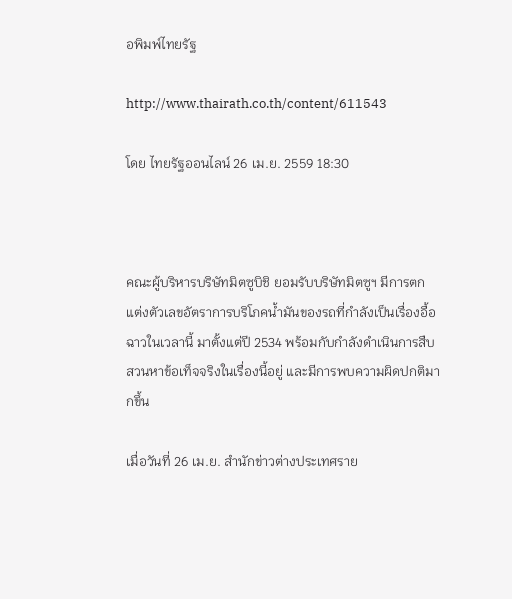อพิมพ์ไทยรัฐ

http://www.thairath.co.th/content/611543

โดย ไทยรัฐออนไลน์ 26 เม.ย. 2559 18:30



คณะผู้บริหารบริษัทมิตซูบิชิ ยอมรับบริษัทมิตซูฯ มีการตกแต่งตัวเลขอัตราการบริโภคน้ำมันของรถที่กำลังเป็นเรื่องอื้อฉาวในเวลานี้ มาตั้งแต่ปี 2534 พร้อมกับกำลังดำเนินการสืบสวนหาข้อเท็จจริงในเรื่องนี้อยู่ และมีการพบความผิดปกติมากขึ้น

เมื่อวันที่ 26 เม.ย. สำนักข่าวต่างประเทศราย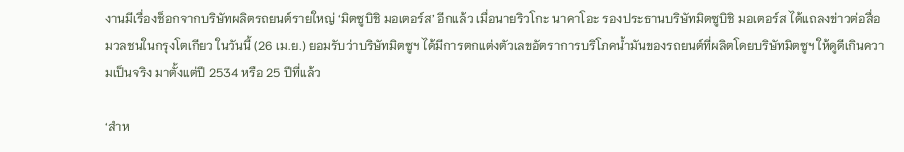งานมีเรื่องช็อกจากบริษัทผลิตรถยนต์รายใหญ่ ‘มิตซูบิชิ มอเตอร์ส’ อีกแล้ว เมื่อนายริวโกะ นาคาโอะ รองประธานบริษัทมิตซูบิชิ มอเตอร์ส ได้แถลงข่าวต่อสื่อมวลชนในกรุงโตเกียว ในวันนี้ (26 เม.ย.) ยอมรับว่าบริษัทมิตซูฯ ได้มีการตกแต่งตัวเลขอัตราการบริโภคน้ำมันของรถยนต์ที่ผลิตโดยบริษัทมิตซูฯ ให้ดูดีเกินความเป็นจริง มาตั้งแต่ปี 2534 หรือ 25 ปีที่แล้ว

‘สำห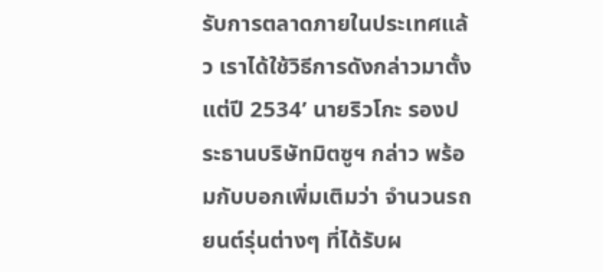รับการตลาดภายในประเทศแล้ว เราได้ใช้วิธีการดังกล่าวมาตั้งแต่ปี 2534’ นายริวโกะ รองประธานบริษัทมิตซูฯ กล่าว พร้อมกับบอกเพิ่มเติมว่า จำนวนรถยนต์รุ่นต่างๆ ที่ได้รับผ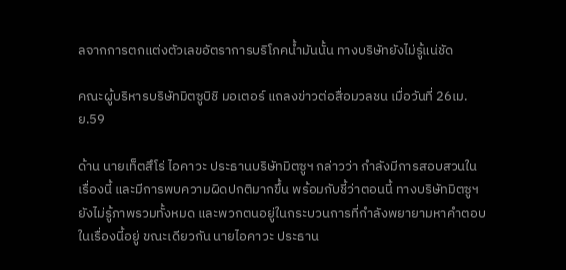ลจากการตกแต่งตัวเลขอัตราการบริโภคน้ำมันนั้น ทางบริษัทยังไม่รู้แน่ชัด

คณะผู้บริหารบริษัทมิตซูบิชิ มอเตอร์ แถลงข่าวต่อสื่อมวลชน เมื่อวันที่ 26เม.ย.59

ด้าน นายเท็ตสึโร่ ไอคาวะ ประธานบริษัทมิตซูฯ กล่าวว่า กำลังมีการสอบสวนในเรื่องนี้ และมีการพบความผิดปกติมากขึ้น พร้อมกับชี้ว่าตอนนี้ ทางบริษัทมิตซูฯ ยังไม่รู้ภาพรวมทั้งหมด และพวกตนอยู่ในกระบวนการที่กำลังพยายามหาคำตอบในเรื่องนี้อยู่ ขณะเดียวกัน นายไอคาวะ ประธาน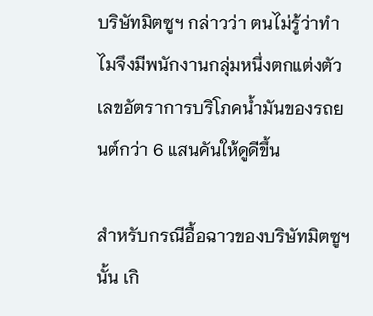บริษัทมิตซูฯ กล่าวว่า ตนไม่รู้ว่าทำไมจึงมีพนักงานกลุ่มหนึ่งตกแต่งตัวเลขอัตราการบริโภคน้ำมันของรถยนต์กว่า 6 แสนคันให้ดูดีขึ้น

สำหรับกรณีอื้อฉาวของบริษัทมิตซูฯ นั้น เกิ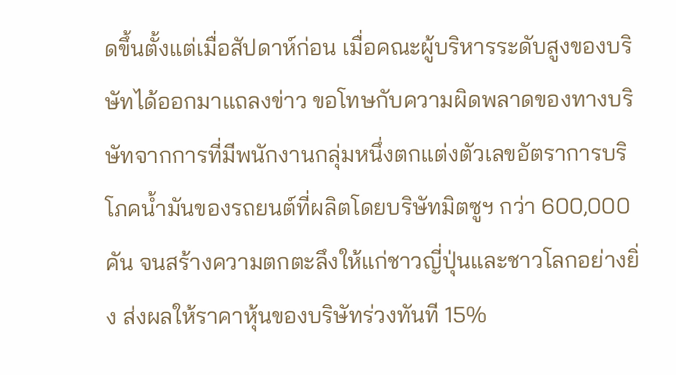ดขึ้นตั้งแต่เมื่อสัปดาห์ก่อน เมื่อคณะผู้บริหารระดับสูงของบริษัทได้ออกมาแถลงข่าว ขอโทษกับความผิดพลาดของทางบริษัทจากการที่มีพนักงานกลุ่มหนึ่งตกแต่งตัวเลขอัตราการบริโภคน้ำมันของรถยนต์ที่ผลิตโดยบริษัทมิตซูฯ กว่า 600,000 คัน จนสร้างความตกตะลึงให้แก่ชาวญี่ปุ่นและชาวโลกอย่างยิ่ง ส่งผลให้ราคาหุ้นของบริษัทร่วงทันที 15%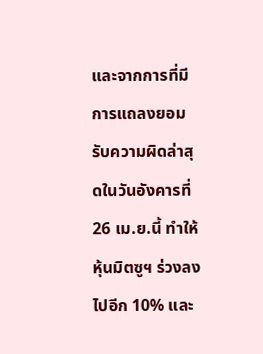และจากการที่มีการแถลงยอมรับความผิดล่าสุดในวันอังคารที่ 26 เม.ย.นี้ ทำให้หุ้นมิตซูฯ ร่วงลงไปอีก 10% และ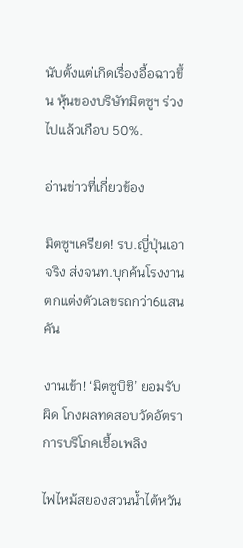นับตั้งแต่เกิดเรื่องอื้อฉาวขึ้น หุ้นของบริษัทมิตซูฯ ร่วงไปแล้วเกือบ 50%.

อ่านข่าวที่เกี่ยวข้อง

มิตซูฯเครียด! รบ.ญี่ปุ่นเอาจริง ส่งจนท.บุกค้นโรงงาน ตกแต่งตัวเลขรถกว่า6แสนคัน

งานเข้า! ‘มิตซูบิชิ’ ยอมรับผิด โกงผลทดสอบวัดอัตราการบริโภคเชื้อเพลิง

ไฟไหม้สยองสวนน้ำไต้หวัน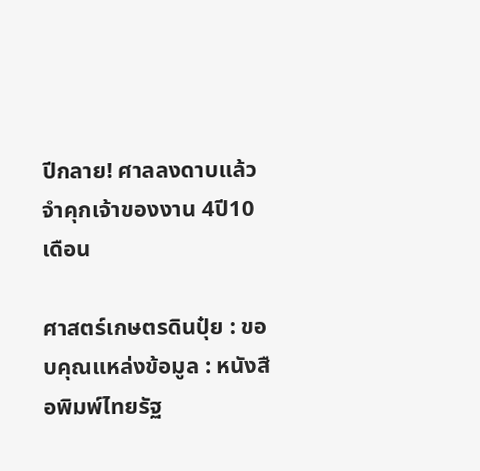ปีกลาย! ศาลลงดาบแล้ว จำคุกเจ้าของงาน 4ปี10 เดือน

ศาสตร์เกษตรดินปุ๋ย : ขอบคุณแหล่งข้อมูล : หนังสือพิมพ์ไทยรัฐ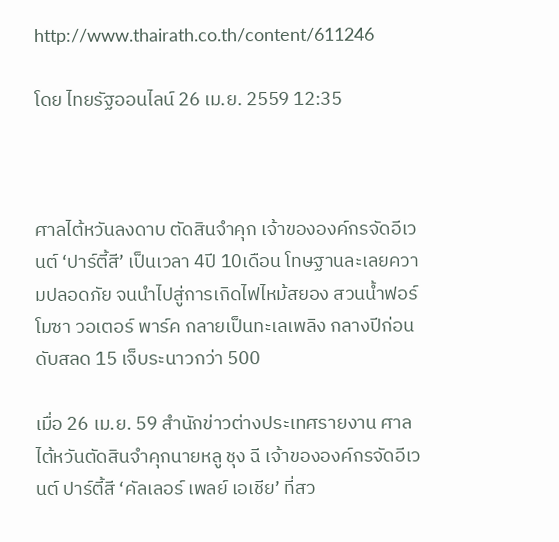http://www.thairath.co.th/content/611246

โดย ไทยรัฐออนไลน์ 26 เม.ย. 2559 12:35



ศาลไต้หวันลงดาบ ตัดสินจำคุก เจ้าขององค์กรจัดอีเวนต์ ‘ปาร์ตี้สี’ เป็นเวลา 4ปี 10เดือน โทษฐานละเลยความปลอดภัย จนนำไปสู่การเกิดไฟไหม้สยอง สวนน้ำฟอร์โมซา วอเตอร์ พาร์ค กลายเป็นทะเลเพลิง กลางปีก่อน ดับสลด 15 เจ็บระนาวกว่า 500

เมื่อ 26 เม.ย. 59 สำนักข่าวต่างประเทศรายงาน ศาลไต้หวันตัดสินจำคุกนายหลู ชุง ฉี เจ้าขององค์กรจัดอีเวนต์ ปาร์ตี้สี ‘คัลเลอร์ เพลย์ เอเชีย’ ที่สว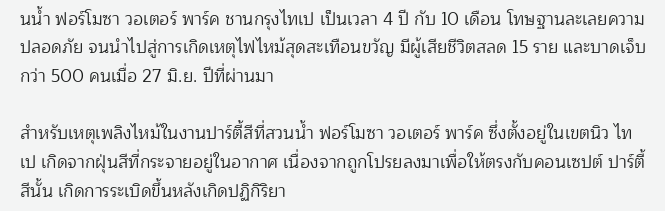นน้ำ ฟอร์โมซา วอเตอร์ พาร์ค ชานกรุงไทเป เป็นเวลา 4 ปี กับ 10 เดือน โทษฐานละเลยความปลอดภัย จนนำไปสู่การเกิดเหตุไฟไหม้สุดสะเทือนขวัญ มีผู้เสียชีวิตสลด 15 ราย และบาดเจ็บกว่า 500 คนเมื่อ 27 มิ.ย. ปีที่ผ่านมา

สำหรับเหตุเพลิงไหม้ในงานปาร์ตี้สีที่สวนน้ำ ฟอร์โมซา วอเตอร์ พาร์ค ซึ่งตั้งอยู่ในเขตนิว ไทเป เกิดจากฝุ่นสีที่กระจายอยู่ในอากาศ เนื่องจากถูกโปรยลงมาเพื่อให้ตรงกับคอนเซปต์ ปาร์ตี้สีนั้น เกิดการระเบิดขึ้นหลังเกิดปฏิกิริยา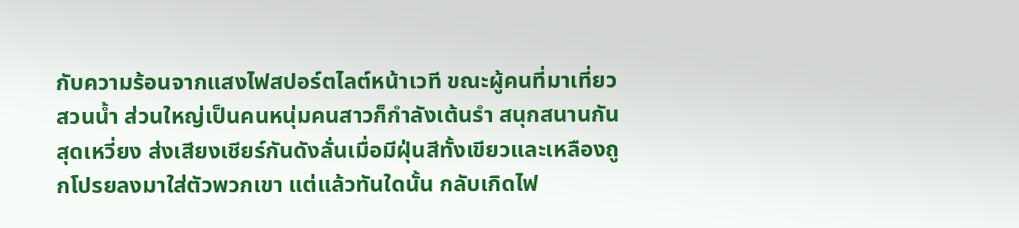กับความร้อนจากแสงไฟสปอร์ตไลต์หน้าเวที ขณะผู้คนที่มาเที่ยวสวนน้ำ ส่วนใหญ่เป็นคนหนุ่มคนสาวก็กำลังเต้นรำ สนุกสนานกันสุดเหวี่ยง ส่งเสียงเชียร์กันดังลั่นเมื่อมีฝุ่นสีทั้งเขียวและเหลืองถูกโปรยลงมาใส่ตัวพวกเขา แต่แล้วทันใดนั้น กลับเกิดไฟ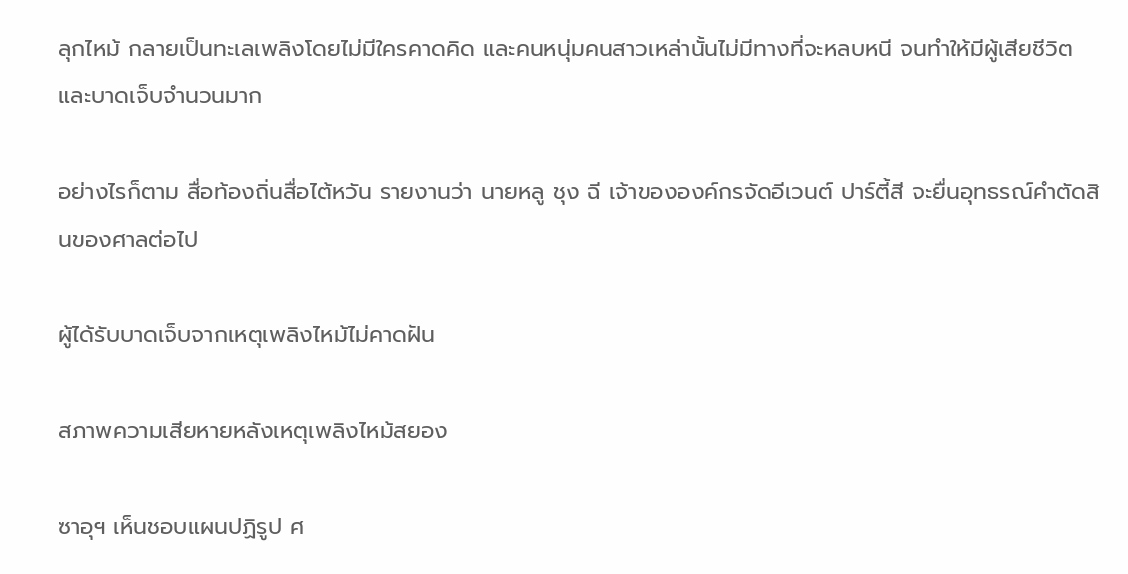ลุกไหม้ กลายเป็นทะเลเพลิงโดยไม่มีใครคาดคิด และคนหนุ่มคนสาวเหล่านั้นไม่มีทางที่จะหลบหนี จนทำให้มีผู้เสียชีวิตและบาดเจ็บจำนวนมาก

อย่างไรก็ตาม สื่อท้องถิ่นสื่อไต้หวัน รายงานว่า นายหลู ชุง ฉี เจ้าขององค์กรจัดอีเวนต์ ปาร์ตี้สี จะยื่นอุทธรณ์คำตัดสินของศาลต่อไป

ผู้ได้รับบาดเจ็บจากเหตุเพลิงไหม้ไม่คาดฝัน

สภาพความเสียหายหลังเหตุเพลิงไหม้สยอง

ซาอุฯ เห็นชอบแผนปฏิรูป ศ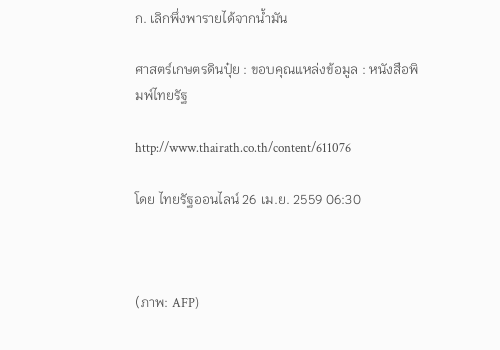ก. เลิกพึ่งพารายได้จากน้ำมัน

ศาสตร์เกษตรดินปุ๋ย : ขอบคุณแหล่งข้อมูล : หนังสือพิมพ์ไทยรัฐ

http://www.thairath.co.th/content/611076

โดย ไทยรัฐออนไลน์ 26 เม.ย. 2559 06:30



(ภาพ: AFP)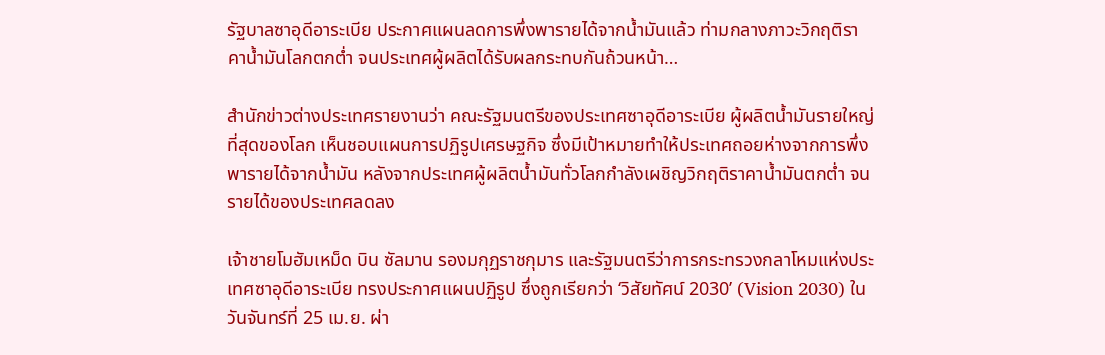รัฐบาลซาอุดีอาระเบีย ประกาศแผนลดการพึ่งพารายได้จากน้ำมันแล้ว ท่ามกลางภาวะวิกฤติราคาน้ำมันโลกตกต่ำ จนประเทศผู้ผลิตได้รับผลกระทบกันถ้วนหน้า…

สำนักข่าวต่างประเทศรายงานว่า คณะรัฐมนตรีของประเทศซาอุดีอาระเบีย ผู้ผลิตน้ำมันรายใหญ่ที่สุดของโลก เห็นชอบแผนการปฏิรูปเศรษฐกิจ ซึ่งมีเป้าหมายทำให้ประเทศถอยห่างจากการพึ่งพารายได้จากน้ำมัน หลังจากประเทศผู้ผลิตน้ำมันทั่วโลกกำลังเผชิญวิกฤติราคาน้ำมันตกต่ำ จนรายได้ของประเทศลดลง

เจ้าชายโมฮัมเหม็ด บิน ซัลมาน รองมกุฏราชกุมาร และรัฐมนตรีว่าการกระทรวงกลาโหมแห่งประเทศซาอุดีอาระเบีย ทรงประกาศแผนปฏิรูป ซึ่งถูกเรียกว่า ‘วิสัยทัศน์ 2030’ (Vision 2030) ในวันจันทร์ที่ 25 เม.ย. ผ่า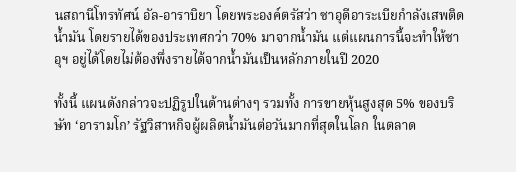นสถานีโทรทัศน์ อัล-อาราบิยา โดยพระองค์ตรัสว่า ซาอุดีอาระเบียกำลังเสพติดน้ำมัน โดยรายได้ของประเทศกว่า 70% มาจากน้ำมัน แต่แผนการนี้จะทำให้ซาอุฯ อยู่ได้โดยไม่ต้องพึ่งรายได้จากน้ำมันเป็นหลักภายในปี 2020

ทั้งนี้ แผนดังกล่าวจะปฏิรูปในด้านต่างๆ รวมทั้ง การขายหุ้นสูงสุด 5% ของบริษัท ‘อารามโก’ รัฐวิสาหกิจผู้ผลิตน้ำมันต่อวันมากที่สุดในโลก ในตลาด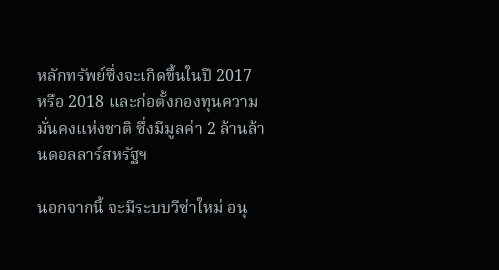หลักทรัพย์ซึ่งจะเกิดขึ้นในปี 2017 หรือ 2018 และก่อตั้งกองทุนความมั่นคงแห่งชาติ ซึ่งมีมูลค่า 2 ล้านล้านดอลลาร์สหรัฐฯ

นอกจากนี้ จะมีระบบวีซ่าใหม่ อนุ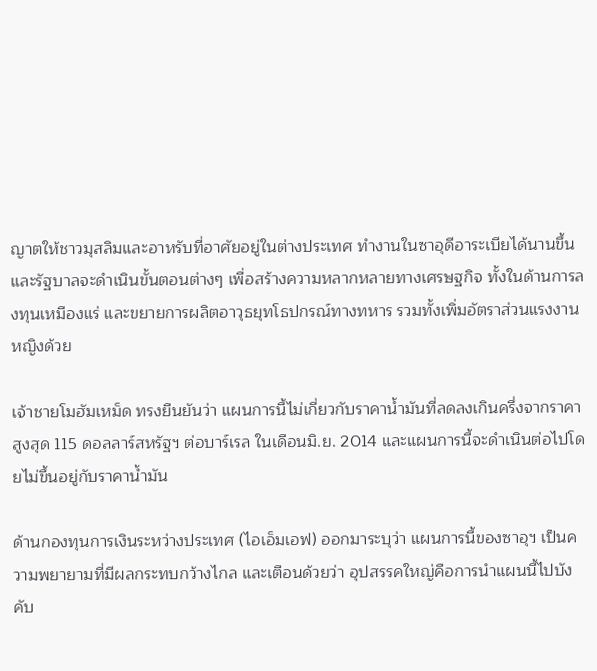ญาตให้ชาวมุสลิมและอาหรับที่อาศัยอยู่ในต่างประเทศ ทำงานในซาอุดีอาระเบียได้นานขึ้น และรัฐบาลจะดำเนินขั้นตอนต่างๆ เพื่อสร้างความหลากหลายทางเศรษฐกิจ ทั้งในด้านการลงทุนเหมืองแร่ และขยายการผลิตอาวุธยุทโธปกรณ์ทางทหาร รวมทั้งเพิ่มอัตราส่วนแรงงานหญิงด้วย

เจ้าชายโมฮัมเหม็ด ทรงยืนยันว่า แผนการนี้ไม่เกี่ยวกับราคาน้ำมันที่ลดลงเกินครึ่งจากราคาสูงสุด 115 ดอลลาร์สหรัฐฯ ต่อบาร์เรล ในเดือนมิ.ย. 2014 และแผนการนี้จะดำเนินต่อไปโดยไม่ขึ้นอยู่กับราคาน้ำมัน

ด้านกองทุนการเงินระหว่างประเทศ (ไอเอ็มเอฟ) ออกมาระบุว่า แผนการนี้ของซาอุฯ เป็นความพยายามที่มีผลกระทบกว้างไกล และเตือนด้วยว่า อุปสรรคใหญ่คือการนำแผนนี้ไปบังคับ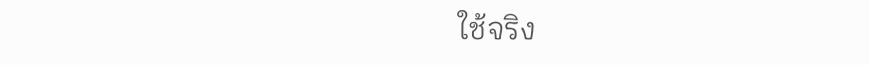ใช้จริง